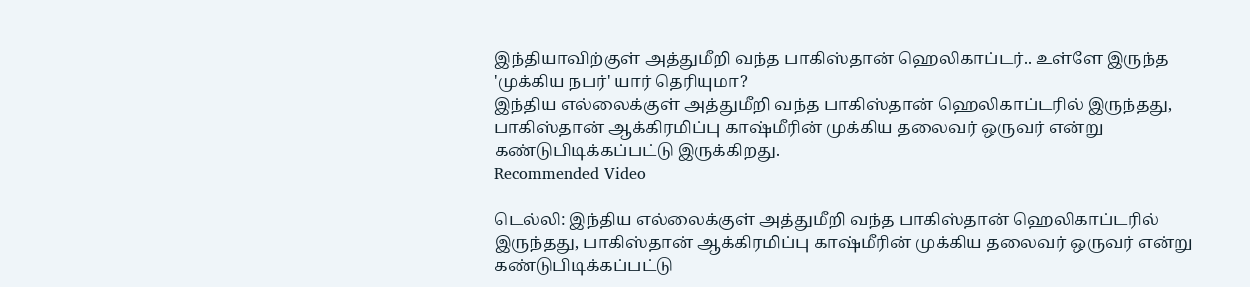இந்தியாவிற்குள் அத்துமீறி வந்த பாகிஸ்தான் ஹெலிகாப்டர்.. உள்ளே இருந்த 'முக்கிய நபர்' யார் தெரியுமா?
இந்திய எல்லைக்குள் அத்துமீறி வந்த பாகிஸ்தான் ஹெலிகாப்டரில் இருந்தது, பாகிஸ்தான் ஆக்கிரமிப்பு காஷ்மீரின் முக்கிய தலைவர் ஒருவர் என்று கண்டுபிடிக்கப்பட்டு இருக்கிறது.
Recommended Video

டெல்லி: இந்திய எல்லைக்குள் அத்துமீறி வந்த பாகிஸ்தான் ஹெலிகாப்டரில் இருந்தது, பாகிஸ்தான் ஆக்கிரமிப்பு காஷ்மீரின் முக்கிய தலைவர் ஒருவர் என்று கண்டுபிடிக்கப்பட்டு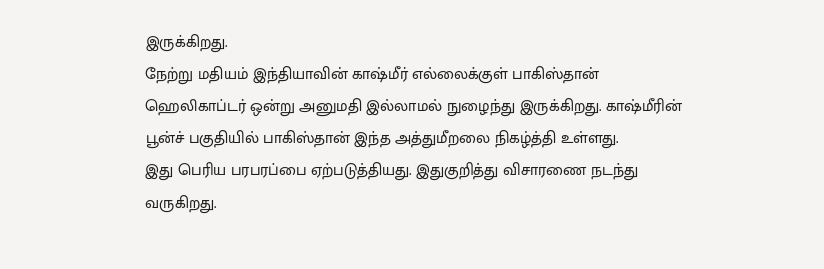இருக்கிறது.
நேற்று மதியம் இந்தியாவின் காஷ்மீர் எல்லைக்குள் பாகிஸ்தான் ஹெலிகாப்டர் ஒன்று அனுமதி இல்லாமல் நுழைந்து இருக்கிறது. காஷ்மீரின் பூன்ச் பகுதியில் பாகிஸ்தான் இந்த அத்துமீறலை நிகழ்த்தி உள்ளது.
இது பெரிய பரபரப்பை ஏற்படுத்தியது. இதுகுறித்து விசாரணை நடந்து வருகிறது.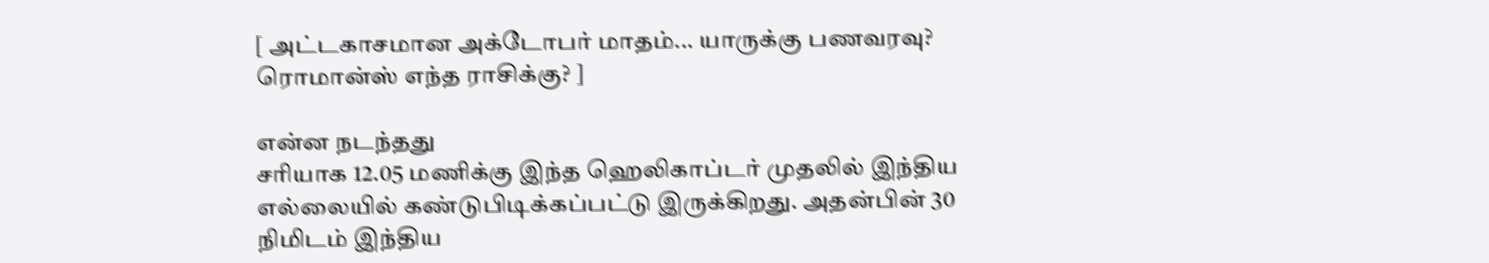[ அட்டகாசமான அக்டோபர் மாதம்... யாருக்கு பணவரவு? ரொமான்ஸ் எந்த ராசிக்கு? ]

என்ன நடந்தது
சரியாக 12.05 மணிக்கு இந்த ஹெலிகாப்டர் முதலில் இந்திய எல்லையில் கண்டுபிடிக்கப்பட்டு இருக்கிறது. அதன்பின் 30 நிமிடம் இந்திய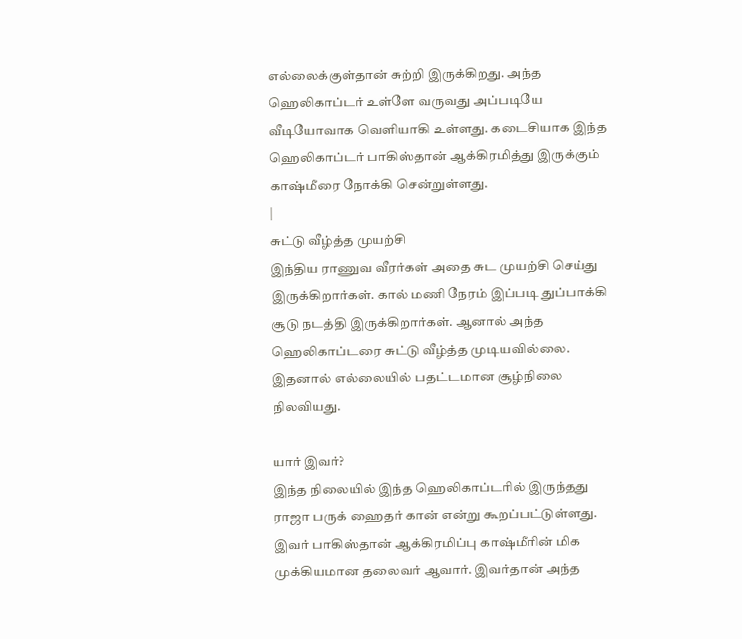எல்லைக்குள்தான் சுற்றி இருக்கிறது. அந்த ஹெலிகாப்டர் உள்ளே வருவது அப்படியே வீடியோவாக வெளியாகி உள்ளது. கடைசியாக இந்த ஹெலிகாப்டர் பாகிஸ்தான் ஆக்கிரமித்து இருக்கும் காஷ்மீரை நோக்கி சென்றுள்ளது.
|
சுட்டு வீழ்த்த முயற்சி
இந்திய ராணுவ வீரர்கள் அதை சுட முயற்சி செய்து இருக்கிறார்கள். கால் மணி நேரம் இப்படி துப்பாக்கி சூடு நடத்தி இருக்கிறார்கள். ஆனால் அந்த ஹெலிகாப்டரை சுட்டு வீழ்த்த முடியவில்லை. இதனால் எல்லையில் பதட்டமான சூழ்நிலை நிலவியது.

யார் இவர்?
இந்த நிலையில் இந்த ஹெலிகாப்டரில் இருந்தது ராஜா பருக் ஹைதர் கான் என்று கூறப்பட்டுள்ளது. இவர் பாகிஸ்தான் ஆக்கிரமிப்பு காஷ்மீரின் மிக முக்கியமான தலைவர் ஆவார். இவர்தான் அந்த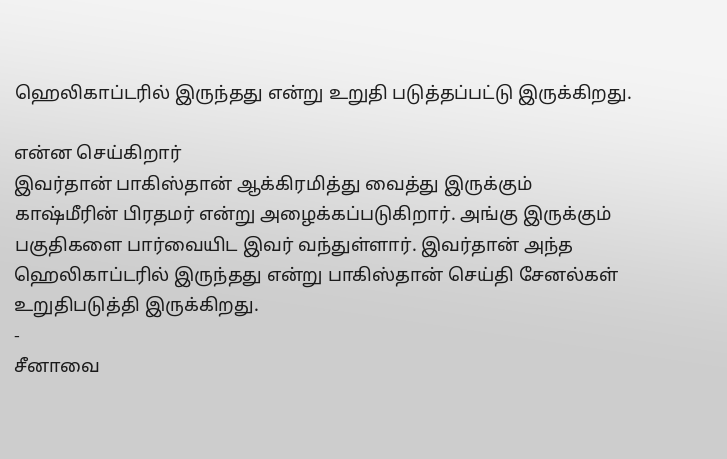ஹெலிகாப்டரில் இருந்தது என்று உறுதி படுத்தப்பட்டு இருக்கிறது.

என்ன செய்கிறார்
இவர்தான் பாகிஸ்தான் ஆக்கிரமித்து வைத்து இருக்கும் காஷ்மீரின் பிரதமர் என்று அழைக்கப்படுகிறார். அங்கு இருக்கும் பகுதிகளை பார்வையிட இவர் வந்துள்ளார். இவர்தான் அந்த ஹெலிகாப்டரில் இருந்தது என்று பாகிஸ்தான் செய்தி சேனல்கள் உறுதிபடுத்தி இருக்கிறது.
-
சீனாவை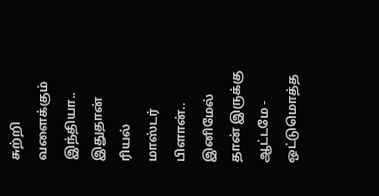சுற்றி வளைக்கும் இந்தியா.. இதுதான் ரியல் மாஸ்டர் பிளான்.. இனிமேல் தான் இருக்கு ஆட்டமே -
ஒட்டுமொத்த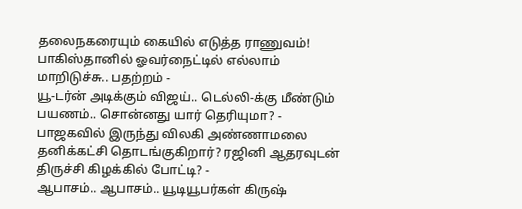தலைநகரையும் கையில் எடுத்த ராணுவம்! பாகிஸ்தானில் ஓவர்நைட்டில் எல்லாம் மாறிடுச்சு.. பதற்றம் -
யூ-டர்ன் அடிக்கும் விஜய்.. டெல்லி-க்கு மீண்டும் பயணம்.. சொன்னது யார் தெரியுமா? -
பாஜகவில் இருந்து விலகி அண்ணாமலை தனிக்கட்சி தொடங்குகிறார்? ரஜினி ஆதரவுடன் திருச்சி கிழக்கில் போட்டி? -
ஆபாசம்.. ஆபாசம்.. யூடியூபர்கள் கிருஷ்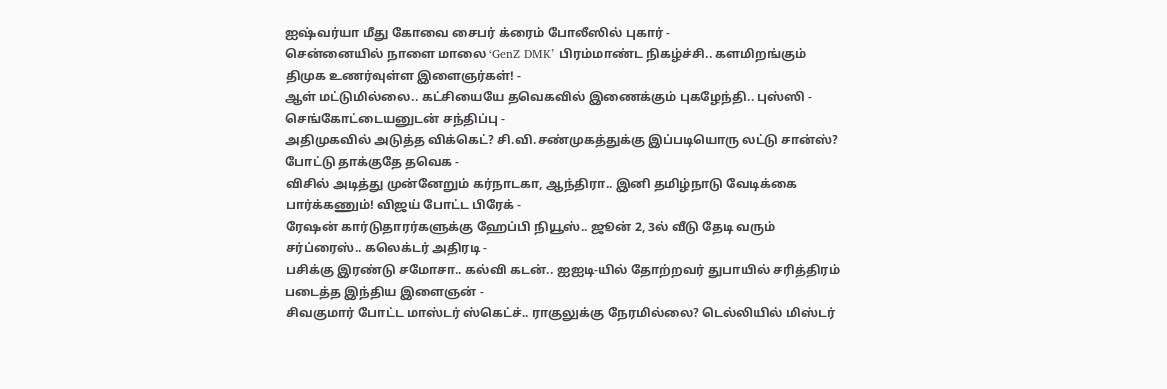ஐஷ்வர்யா மீது கோவை சைபர் க்ரைம் போலீஸில் புகார் -
சென்னையில் நாளை மாலை ‘GenZ DMK’ பிரம்மாண்ட நிகழ்ச்சி.. களமிறங்கும் திமுக உணர்வுள்ள இளைஞர்கள்! -
ஆள் மட்டுமில்லை.. கட்சியையே தவெகவில் இணைக்கும் புகழேந்தி.. புஸ்ஸி - செங்கோட்டையனுடன் சந்திப்பு -
அதிமுகவில் அடுத்த விக்கெட்? சி.வி.சண்முகத்துக்கு இப்படியொரு லட்டு சான்ஸ்? போட்டு தாக்குதே தவெக -
விசில் அடித்து முன்னேறும் கர்நாடகா, ஆந்திரா.. இனி தமிழ்நாடு வேடிக்கை பார்க்கணும்! விஜய் போட்ட பிரேக் -
ரேஷன் கார்டுதாரர்களுக்கு ஹேப்பி நியூஸ்.. ஜூன் 2, 3ல் வீடு தேடி வரும் சர்ப்ரைஸ்.. கலெக்டர் அதிரடி -
பசிக்கு இரண்டு சமோசா.. கல்வி கடன்.. ஐஐடி-யில் தோற்றவர் துபாயில் சரித்திரம் படைத்த இந்திய இளைஞன் -
சிவகுமார் போட்ட மாஸ்டர் ஸ்கெட்ச்.. ராகுலுக்கு நேரமில்லை? டெல்லியில் மிஸ்டர்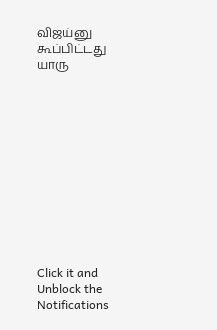விஜய்னு கூப்பிட்டது யாரு












Click it and Unblock the Notifications